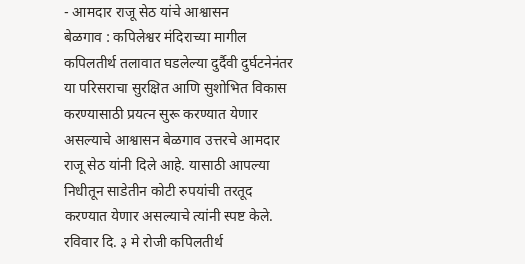- आमदार राजू सेठ यांचे आश्वासन
बेळगाव : कपिलेश्वर मंदिराच्या मागील कपिलतीर्थ तलावात घडलेल्या दुर्दैवी दुर्घटनेनंतर या परिसराचा सुरक्षित आणि सुशोभित विकास करण्यासाठी प्रयत्न सुरू करण्यात येणार असल्याचे आश्वासन बेळगाव उत्तरचे आमदार राजू सेठ यांनी दिले आहे. यासाठी आपल्या निधीतून साडेतीन कोटी रुपयांची तरतूद करण्यात येणार असल्याचे त्यांनी स्पष्ट केले.
रविवार दि. ३ मे रोजी कपिलतीर्थ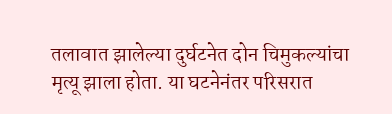तलावात झालेल्या दुर्घटनेत दोन चिमुकल्यांचा मृत्यू झाला होता. या घटनेनंतर परिसरात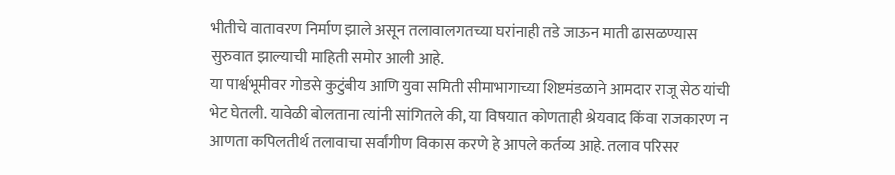भीतीचे वातावरण निर्माण झाले असून तलावालगतच्या घरांनाही तडे जाऊन माती ढासळण्यास सुरुवात झाल्याची माहिती समोर आली आहे.
या पार्श्वभूमीवर गोडसे कुटुंबीय आणि युवा समिती सीमाभागाच्या शिष्टमंडळाने आमदार राजू सेठ यांची भेट घेतली. यावेळी बोलताना त्यांनी सांगितले की, या विषयात कोणताही श्रेयवाद किंवा राजकारण न आणता कपिलतीर्थ तलावाचा सर्वांगीण विकास करणे हे आपले कर्तव्य आहे. तलाव परिसर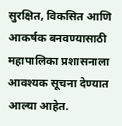सुरक्षित, विकसित आणि आकर्षक बनवण्यासाठी महापालिका प्रशासनाला आवश्यक सूचना देण्यात आल्या आहेत.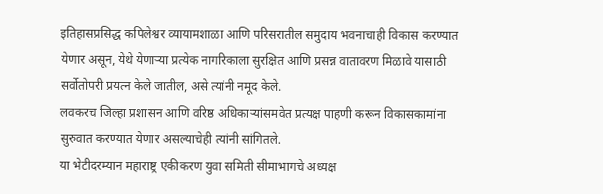इतिहासप्रसिद्ध कपिलेश्वर व्यायामशाळा आणि परिसरातील समुदाय भवनाचाही विकास करण्यात येणार असून, येथे येणाऱ्या प्रत्येक नागरिकाला सुरक्षित आणि प्रसन्न वातावरण मिळावे यासाठी सर्वोतोपरी प्रयत्न केले जातील, असे त्यांनी नमूद केले.
लवकरच जिल्हा प्रशासन आणि वरिष्ठ अधिकाऱ्यांसमवेत प्रत्यक्ष पाहणी करून विकासकामांना सुरुवात करण्यात येणार असल्याचेही त्यांनी सांगितले.
या भेटीदरम्यान महाराष्ट्र एकीकरण युवा समिती सीमाभागचे अध्यक्ष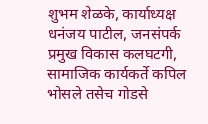शुभम शेळके, कार्याध्यक्ष धनंजय पाटील, जनसंपर्क प्रमुख विकास कलघटगी, सामाजिक कार्यकर्ते कपिल भोसले तसेच गोडसे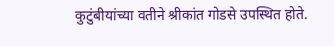कुटुंबीयांच्या वतीने श्रीकांत गोडसे उपस्थित होते.